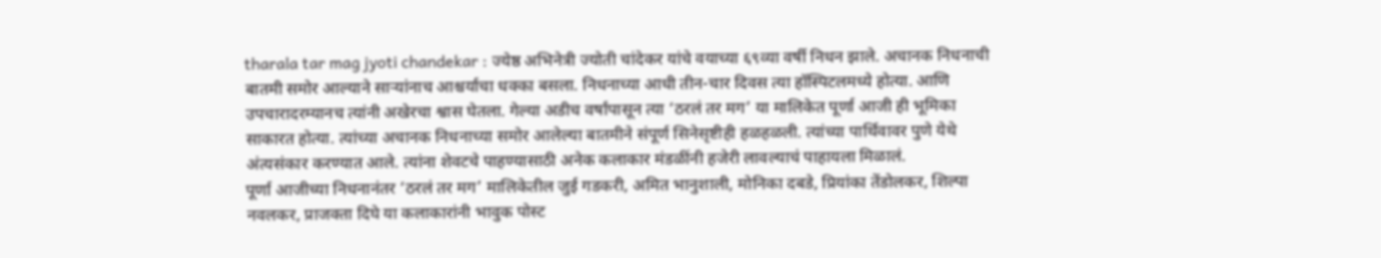tharala tar mag jyoti chandekar : ज्येष्ठ अभिनेत्री ज्योती चांदेकर यांचे वयाच्या ६९व्या वर्षी निधन झाले. अचानक निधनाची बातमी समोर आल्याने साऱ्यांनाच आश्चर्याचा धक्का बसला. निधनाच्या आधी तीन-चार दिवस त्या हॉस्पिटलमध्ये होत्या. आणि उपचारादरम्यानच त्यांनी अखेरचा श्वास घेतला. गेल्या अडीच वर्षांपासून त्या ‘ठरलं तर मग’ या मालिकेत पूर्णा आजी ही भूमिका साकारत होत्या. त्यांच्या अचानक निधनाच्या समोर आलेल्या बातमीने संपूर्ण सिनेसृष्टीही हळहळली. त्यांच्या पार्थिवावर पुणे येथे अंत्यसंकार करण्यात आले. त्यांना शेवटचे पाहण्यासाठी अनेक कलाकार मंडळींनी हजेरी लावल्याचं पाहायला मिळालं.
पूर्णा आजीच्या निधनानंतर ‘ठरलं तर मग’ मालिकेतील जुई गडकरी, अमित भानुशाली, मोनिका दबडे, प्रियांका तेंडोलकर, शिल्पा नवलकर, प्राजक्ता दिघे या कलाकारांनी भावुक पोस्ट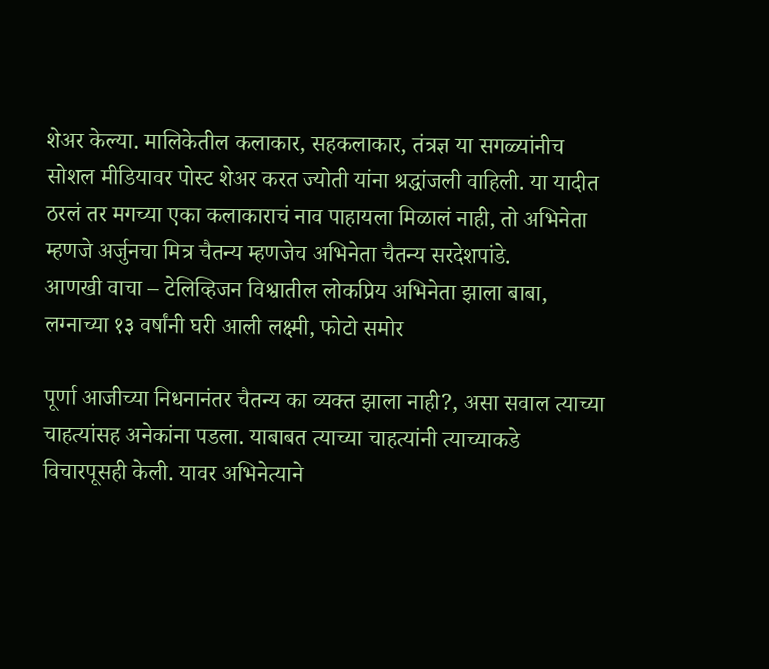शेअर केल्या. मालिकेतील कलाकार, सहकलाकार, तंत्रज्ञ या सगळ्यांनीच सोशल मीडियावर पोस्ट शेअर करत ज्योती यांना श्रद्धांजली वाहिली. या यादीत ठरलं तर मगच्या एका कलाकाराचं नाव पाहायला मिळालं नाही, तो अभिनेता म्हणजे अर्जुनचा मित्र चैतन्य म्हणजेच अभिनेता चैतन्य सरदेशपांडे.
आणखी वाचा – टेलिव्हिजन विश्वातील लोकप्रिय अभिनेता झाला बाबा, लग्नाच्या १३ वर्षांनी घरी आली लक्ष्मी, फोटो समोर

पूर्णा आजीच्या निधनानंतर चैतन्य का व्यक्त झाला नाही?, असा सवाल त्याच्या चाहत्यांसह अनेकांना पडला. याबाबत त्याच्या चाहत्यांनी त्याच्याकडे विचारपूसही केली. यावर अभिनेत्याने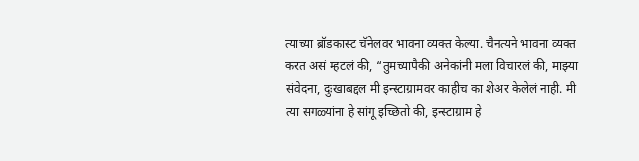त्याच्या ब्रॉडकास्ट चॅनेलवर भावना व्यक्त केल्या. चैनत्यने भावना व्यक्त करत असं म्हटलं की, “तुमच्यापैकी अनेकांनी मला विचारलं की, माझ्या संवेदना, दुःखाबद्दल मी इन्स्टाग्रामवर काहीच का शेअर केलेलं नाही. मी त्या सगळ्यांना हे सांगू इच्छितो की, इन्स्टाग्राम हे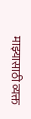माझ्यासाठी व्यक्त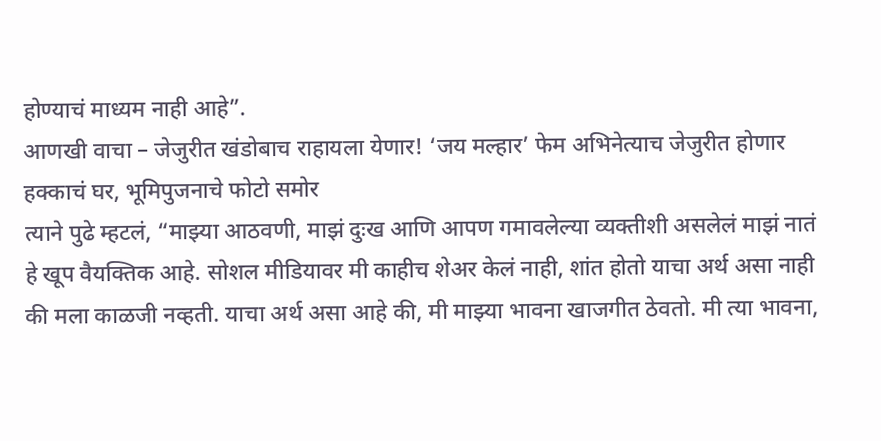होण्याचं माध्यम नाही आहे”.
आणखी वाचा – जेजुरीत खंडोबाच राहायला येणार! ‘जय मल्हार’ फेम अभिनेत्याच जेजुरीत होणार हक्काचं घर, भूमिपुजनाचे फोटो समोर
त्याने पुढे म्हटलं, “माझ्या आठवणी, माझं दुःख आणि आपण गमावलेल्या व्यक्तीशी असलेलं माझं नातं हे खूप वैयक्तिक आहे. सोशल मीडियावर मी काहीच शेअर केलं नाही, शांत होतो याचा अर्थ असा नाही की मला काळजी नव्हती. याचा अर्थ असा आहे की, मी माझ्या भावना खाजगीत ठेवतो. मी त्या भावना,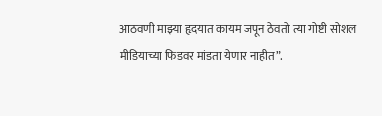आठवणी माझ्या हृदयात कायम जपून ठेवतो त्या गोष्टी सोशल मीडियाच्या फिडवर मांडता येणार नाहीत”.